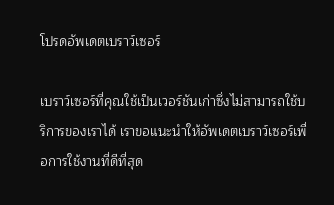โปรดอัพเดตเบราว์เซอร์

เบราว์เซอร์ที่คุณใช้เป็นเวอร์ชันเก่าซึ่งไม่สามารถใช้บริการของเราได้ เราขอแนะนำให้อัพเดตเบราว์เซอร์เพื่อการใช้งานที่ดีที่สุด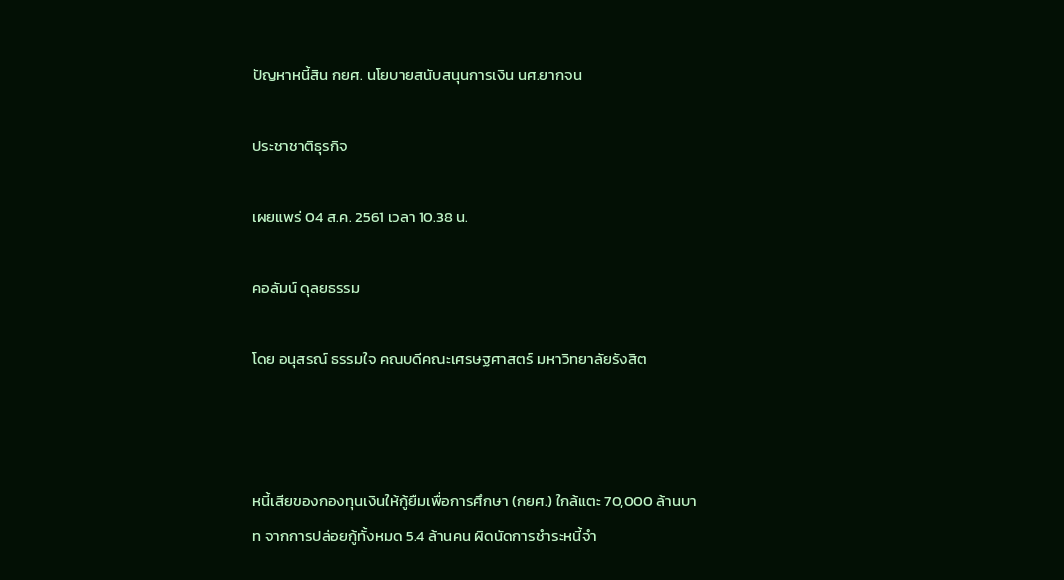ปัญหาหนี้สิน กยศ. นโยบายสนับสนุนการเงิน นศ.ยากจน

ประชาชาติธุรกิจ

เผยแพร่ 04 ส.ค. 2561 เวลา 10.38 น.

คอลัมน์ ดุลยธรรม

โดย อนุสรณ์ ธรรมใจ คณบดีคณะเศรษฐศาสตร์ มหาวิทยาลัยรังสิต



หนี้เสียของกองทุนเงินให้กู้ยืมเพื่อการศึกษา (กยศ.) ใกล้แตะ 70,000 ล้านบาท จากการปล่อยกู้ทั้งหมด 5.4 ล้านคน ผิดนัดการชำระหนี้จำ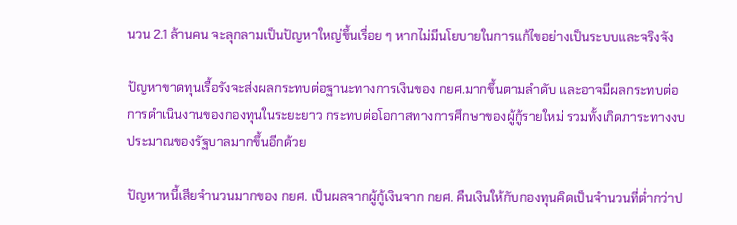นวน 2.1 ล้านคน จะลุกลามเป็นปัญหาใหญ่ขึ้นเรื่อย ๆ หากไม่มีนโยบายในการแก้ไขอย่างเป็นระบบและจริงจัง

ปัญหาขาดทุนเรื้อรังจะส่งผลกระทบต่อฐานะทางการเงินของ กยศ.มากขึ้นตามลำดับ และอาจมีผลกระทบต่อการดำเนินงานของกองทุนในระยะยาว กระทบต่อโอกาสทางการศึกษาของผู้กู้รายใหม่ รวมทั้งเกิดภาระทางงบประมาณของรัฐบาลมากขึ้นอีกด้วย

ปัญหาหนี้เสียจำนวนมากของ กยศ. เป็นผลจากผู้กู้เงินจาก กยศ. คืนเงินให้กับกองทุนคิดเป็นจำนวนที่ต่ำกว่าป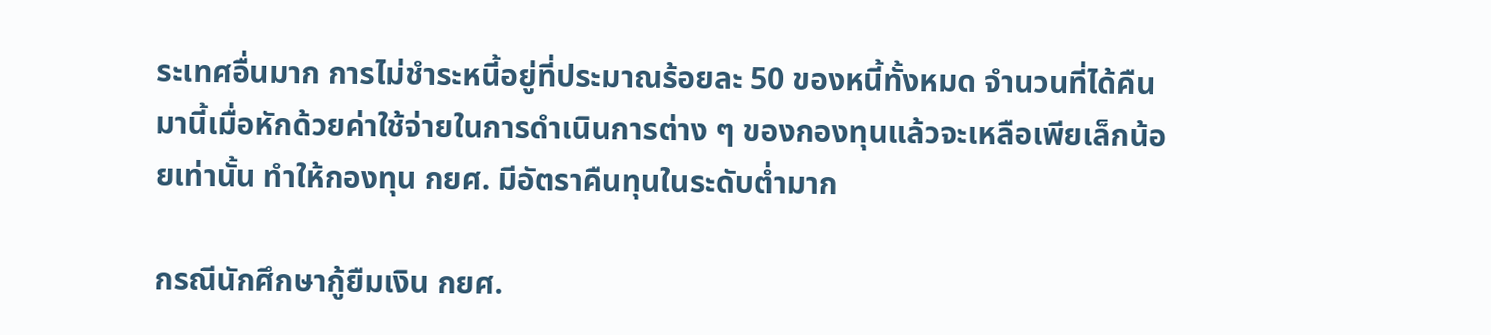ระเทศอื่นมาก การไม่ชำระหนี้อยู่ที่ประมาณร้อยละ 50 ของหนี้ทั้งหมด จำนวนที่ได้คืนมานี้เมื่อหักด้วยค่าใช้จ่ายในการดำเนินการต่าง ๆ ของกองทุนแล้วจะเหลือเพียเล็กน้อยเท่านั้น ทำให้กองทุน กยศ. มีอัตราคืนทุนในระดับต่ำมาก

กรณีนักศึกษากู้ยืมเงิน กยศ.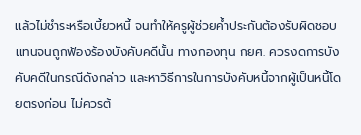แล้วไม่ชำระหรือเบี้ยวหนี้ จนทำให้ครูผู้ช่วยค้ำประกันต้องรับผิดชอบแทนจนถูกฟ้องร้องบังคับคดีนั้น ทางกองทุน กยศ. ควรงดการบังคับคดีในกรณีดังกล่าว และหาวิธีการในการบังคับหนี้จากผู้เป็นหนี้โดยตรงก่อน ไม่ควรต้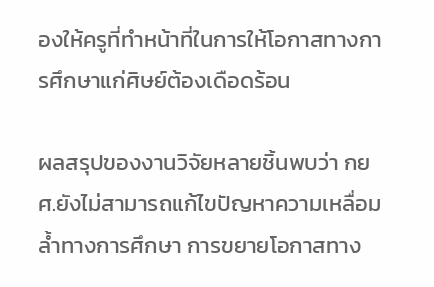องให้ครูที่ทำหน้าที่ในการให้โอกาสทางการศึกษาแก่ศิษย์ต้องเดือดร้อน

ผลสรุปของงานวิจัยหลายชิ้นพบว่า กยศ.ยังไม่สามารถแก้ไขปัญหาความเหลื่อมล้ำทางการศึกษา การขยายโอกาสทาง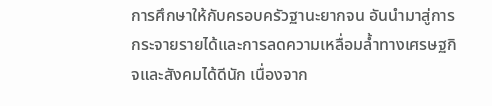การศึกษาให้กับครอบครัวฐานะยากจน อันนำมาสู่การกระจายรายได้และการลดความเหลื่อมล้ำทางเศรษฐกิจและสังคมได้ดีนัก เนื่องจาก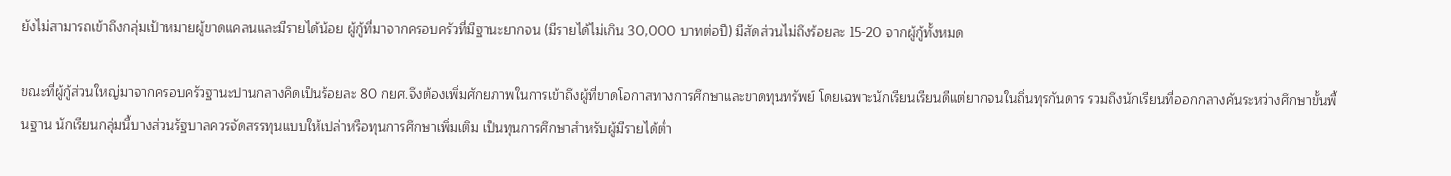ยังไม่สามารถเข้าถึงกลุ่มเป้าหมายผู้ขาดแคลนและมีรายได้น้อย ผู้กู้ที่มาจากครอบครัวที่มีฐานะยากจน (มีรายได้ไม่เกิน 30,000 บาทต่อปี) มีสัดส่วนไม่ถึงร้อยละ 15-20 จากผู้กู้ทั้งหมด

ขณะที่ผู้กู้ส่วนใหญ่มาจากครอบครัวฐานะปานกลางคิดเป็นร้อยละ 80 กยศ.จึงต้องเพิ่มศักยภาพในการเข้าถึงผู้ที่ขาดโอกาสทางการศึกษาและขาดทุนทรัพย์ โดยเฉพาะนักเรียนเรียนดีแต่ยากจนในถิ่นทุรกันดาร รวมถึงนักเรียนที่ออกกลางคันระหว่างศึกษาขั้นพื้นฐาน นักเรียนกลุ่มนี้บางส่วนรัฐบาลควรจัดสรรทุนแบบให้เปล่าหรือทุนการศึกษาเพิ่มเติม เป็นทุนการศึกษาสำหรับผู้มีรายได้ต่ำ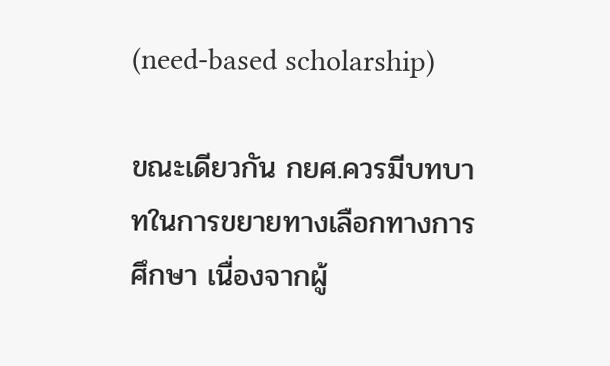(need-based scholarship)

ขณะเดียวกัน กยศ.ควรมีบทบาทในการขยายทางเลือกทางการศึกษา เนื่องจากผู้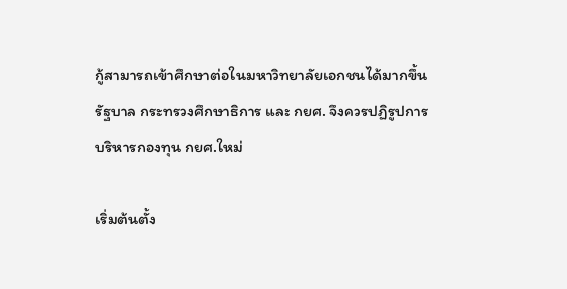กู้สามารถเข้าศึกษาต่อในมหาวิทยาลัยเอกชนได้มากขึ้น รัฐบาล กระทรวงศึกษาธิการ และ กยศ. จึงควรปฏิรูปการบริหารกองทุน กยศ.ใหม่

เริ่มต้นตั้ง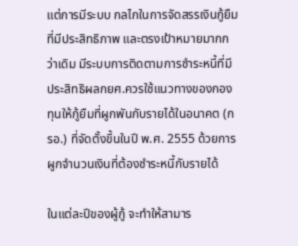แต่การมีระบบ กลไกในการจัดสรรเงินกู้ยืมที่มีประสิทธิภาพ และตรงเป้าหมายมากกว่าเดิม มีระบบการติดตามการชำระหนี้ที่มีประสิทธิผลกยศ.ควรใช้แนวทางของกองทุนให้กู้ยืมที่ผูกพันกับรายได้ในอนาคต (กรอ.) ที่จัดตั้งขึ้นในปี พ.ศ. 2555 ด้วยการผูกจำนวนเงินที่ต้องชำระหนี้กับรายได้

ในแต่ละปีของผู้กู้ จะทำให้สามาร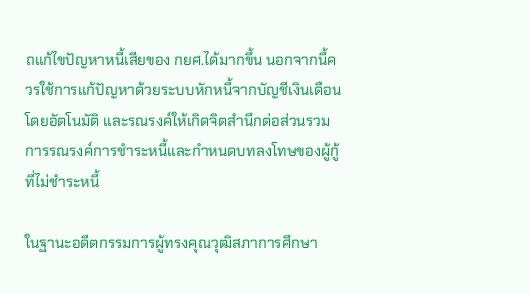ถแก้ไขปัญหาหนี้เสียของ กยศ.ได้มากขึ้น นอกจากนี้ควรใช้การแก้ปัญหาด้วยระบบหักหนี้จากบัญชีเงินเดือนโดยอัตโนมัติ และรณรงค์ให้เกิดจิตสำนึกต่อส่วนรวม การรณรงค์การชำระหนี้และกำหนดบทลงโทษของผู้กู้ที่ไม่ชำระหนี้

ในฐานะอดีตกรรมการผู้ทรงคุณวุฒิสภาการศึกษา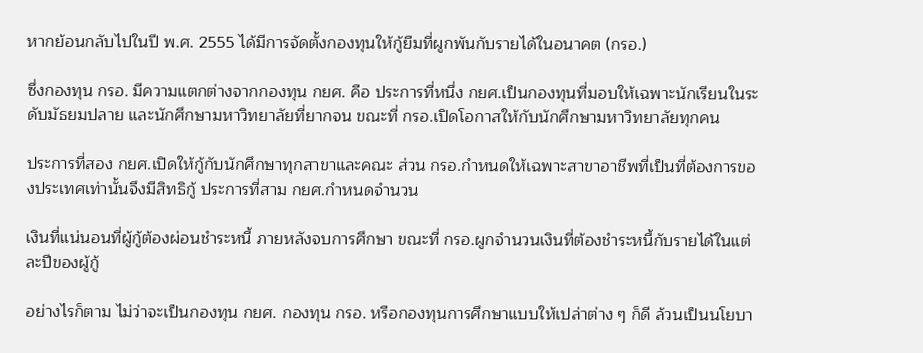หากย้อนกลับไปในปี พ.ศ. 2555 ได้มีการจัดตั้งกองทุนให้กู้ยืมที่ผูกพันกับรายได้ในอนาคต (กรอ.)

ซึ่งกองทุน กรอ. มีความแตกต่างจากกองทุน กยศ. คือ ประการที่หนึ่ง กยศ.เป็นกองทุนที่มอบให้เฉพาะนักเรียนในระดับมัธยมปลาย และนักศึกษามหาวิทยาลัยที่ยากจน ขณะที่ กรอ.เปิดโอกาสให้กับนักศึกษามหาวิทยาลัยทุกคน

ประการที่สอง กยศ.เปิดให้กู้กับนักศึกษาทุกสาขาและคณะ ส่วน กรอ.กำหนดให้เฉพาะสาขาอาชีพที่เป็นที่ต้องการของประเทศเท่านั้นจึงมีสิทธิกู้ ประการที่สาม กยศ.กำหนดจำนวน

เงินที่แน่นอนที่ผู้กู้ต้องผ่อนชำระหนี้ ภายหลังจบการศึกษา ขณะที่ กรอ.ผูกจำนวนเงินที่ต้องชำระหนี้กับรายได้ในแต่ละปีของผู้กู้

อย่างไรก็ตาม ไม่ว่าจะเป็นกองทุน กยศ. กองทุน กรอ. หรือกองทุนการศึกษาแบบให้เปล่าต่าง ๆ ก็ดี ล้วนเป็นนโยบา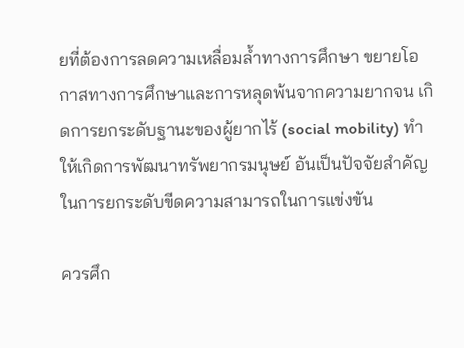ยที่ต้องการลดความเหลื่อมล้ำทางการศึกษา ขยายโอกาสทางการศึกษาและการหลุดพ้นจากความยากจน เกิดการยกระดับฐานะของผู้ยากไร้ (social mobility) ทำให้เกิดการพัฒนาทรัพยากรมนุษย์ อันเป็นปัจจัยสำคัญในการยกระดับขีดความสามารถในการแข่งขัน

ควรศึก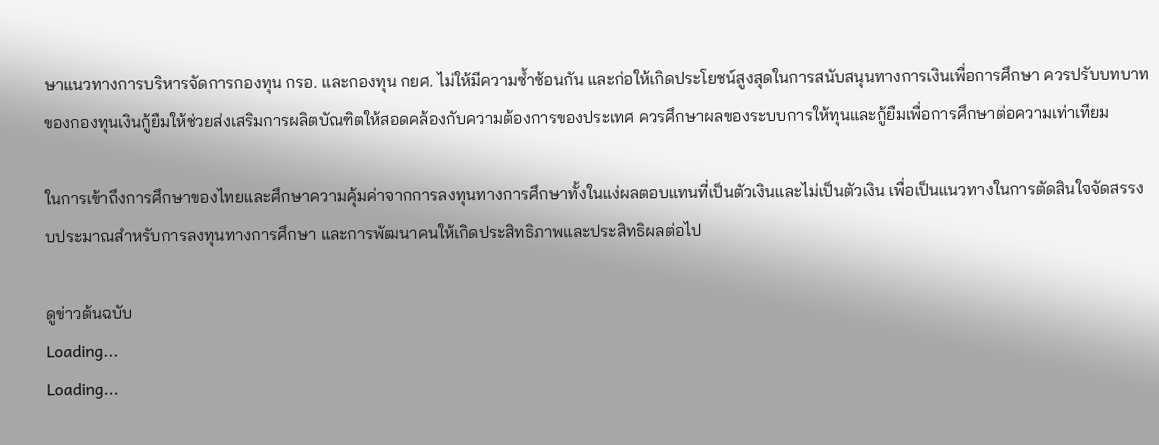ษาแนวทางการบริหารจัดการกองทุน กรอ. และกองทุน กยศ. ไม่ให้มีความซ้ำซ้อนกัน และก่อให้เกิดประโยชน์สูงสุดในการสนับสนุนทางการเงินเพื่อการศึกษา ควรปรับบทบาทของกองทุนเงินกู้ยืมให้ช่วยส่งเสริมการผลิตบัณฑิตให้สอดคล้องกับความต้องการของประเทศ ควรศึกษาผลของระบบการให้ทุนและกู้ยืมเพื่อการศึกษาต่อความเท่าเทียม

ในการเข้าถึงการศึกษาของไทยและศึกษาความคุ้มค่าจากการลงทุนทางการศึกษาทั้งในแง่ผลตอบแทนที่เป็นตัวเงินและไม่เป็นตัวเงิน เพื่อเป็นแนวทางในการตัดสินใจจัดสรรงบประมาณสำหรับการลงทุนทางการศึกษา และการพัฒนาคนให้เกิดประสิทธิภาพและประสิทธิผลต่อไป

ดูข่าวต้นฉบับ
Loading...
Loading...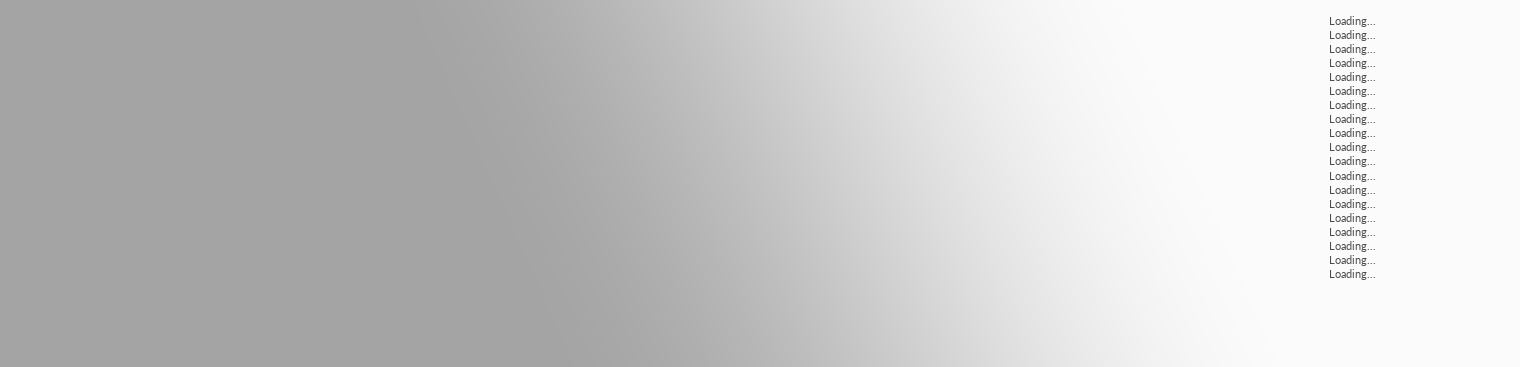Loading...
Loading...
Loading...
Loading...
Loading...
Loading...
Loading...
Loading...
Loading...
Loading...
Loading...
Loading...
Loading...
Loading...
Loading...
Loading...
Loading...
Loading...
Loading...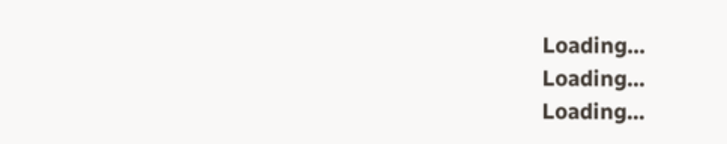Loading...
Loading...
Loading...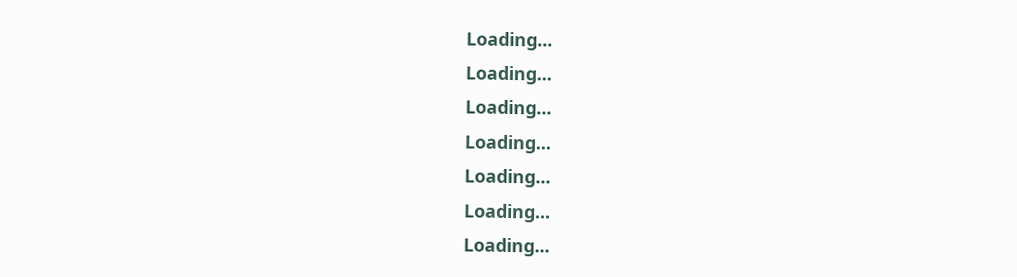Loading...
Loading...
Loading...
Loading...
Loading...
Loading...
Loading...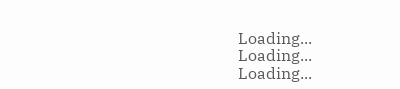Loading...
Loading...
Loading...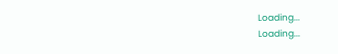Loading...
Loading...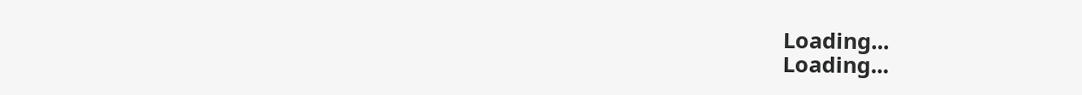Loading...
Loading...